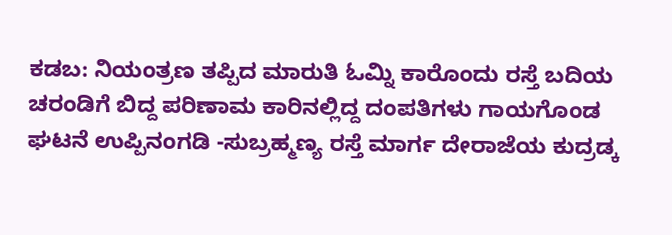ಕಡಬ: ನಿಯಂತ್ರಣ ತಪ್ಪಿದ ಮಾರುತಿ ಓಮ್ನಿ ಕಾರೊಂದು ರಸ್ತೆ ಬದಿಯ ಚರಂಡಿಗೆ ಬಿದ್ದ ಪರಿಣಾಮ ಕಾರಿನಲ್ಲಿದ್ದ ದಂಪತಿಗಳು ಗಾಯಗೊಂಡ ಘಟನೆ ಉಪ್ಪಿನಂಗಡಿ -ಸುಬ್ರಹ್ಮಣ್ಯ ರಸ್ತೆ ಮಾರ್ಗ ದೇರಾಜೆಯ ಕುದ್ರಡ್ಕ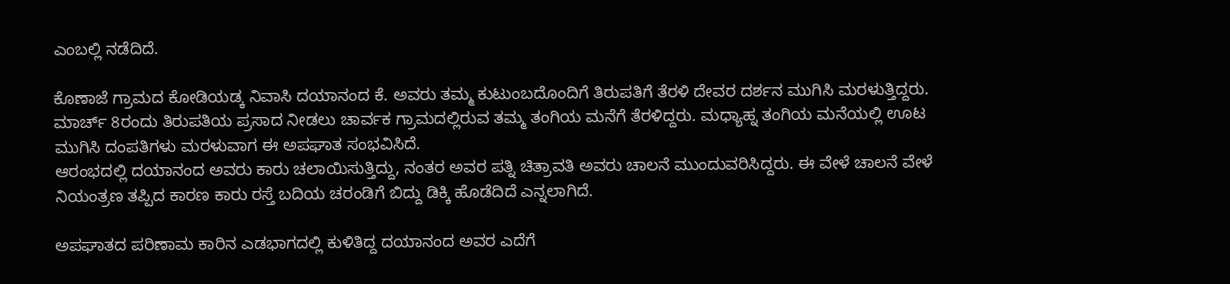ಎಂಬಲ್ಲಿ ನಡೆದಿದೆ.

ಕೊಣಾಜೆ ಗ್ರಾಮದ ಕೋಡಿಯಡ್ಕ ನಿವಾಸಿ ದಯಾನಂದ ಕೆ. ಅವರು ತಮ್ಮ ಕುಟುಂಬದೊಂದಿಗೆ ತಿರುಪತಿಗೆ ತೆರಳಿ ದೇವರ ದರ್ಶನ ಮುಗಿಸಿ ಮರಳುತ್ತಿದ್ದರು. ಮಾರ್ಚ್ 8ರಂದು ತಿರುಪತಿಯ ಪ್ರಸಾದ ನೀಡಲು ಚಾರ್ವಕ ಗ್ರಾಮದಲ್ಲಿರುವ ತಮ್ಮ ತಂಗಿಯ ಮನೆಗೆ ತೆರಳಿದ್ದರು. ಮಧ್ಯಾಹ್ನ ತಂಗಿಯ ಮನೆಯಲ್ಲಿ ಊಟ ಮುಗಿಸಿ ದಂಪತಿಗಳು ಮರಳುವಾಗ ಈ ಅಪಘಾತ ಸಂಭವಿಸಿದೆ.
ಆರಂಭದಲ್ಲಿ ದಯಾನಂದ ಅವರು ಕಾರು ಚಲಾಯಿಸುತ್ತಿದ್ದು, ನಂತರ ಅವರ ಪತ್ನಿ ಚಿತ್ರಾವತಿ ಅವರು ಚಾಲನೆ ಮುಂದುವರಿಸಿದ್ದರು. ಈ ವೇಳೆ ಚಾಲನೆ ವೇಳೆ ನಿಯಂತ್ರಣ ತಪ್ಪಿದ ಕಾರಣ ಕಾರು ರಸ್ತೆ ಬದಿಯ ಚರಂಡಿಗೆ ಬಿದ್ದು ಡಿಕ್ಕಿ ಹೊಡೆದಿದೆ ಎನ್ನಲಾಗಿದೆ.

ಅಪಘಾತದ ಪರಿಣಾಮ ಕಾರಿನ ಎಡಭಾಗದಲ್ಲಿ ಕುಳಿತಿದ್ದ ದಯಾನಂದ ಅವರ ಎದೆಗೆ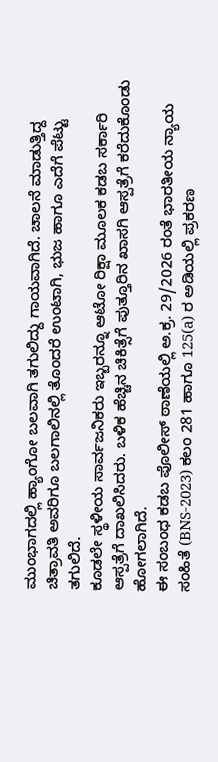ಮುಂಭಾಗದಲ್ಲಿ ಹ್ಯಾಂಗೋ ಬಲವಾಗಿ ತಗುಲಿದ್ದು ಗಾಯವಾಗಿದೆ. ಚಾಲನೆ ಮಾಡುತ್ತಿದ್ದ ಚಿತ್ರಾವತಿ ಅವರಿಗೂ ಬಲಗಾಲಿನಲ್ಲಿ ತೊಂದರೆ ಉಂಟಾಗಿ, ಭುಜ ಹಾಗೂ ಎದೆಗೆ ಪೆಟ್ಟು ತಗುಲಿದೆ.
ಕೂಡಲೇ ಸ್ಥಳೀಯ ಸಾರ್ವಜನಿಕರು ಇಬ್ಬರನ್ನೂ ಆಟೋ ರಿಕ್ಷಾ ಮೂಲಕ ಕಡಬ ಸರ್ಕಾರಿ ಆಸ್ಪತ್ರೆಗೆ ದಾಖಲಿಸಿದರು. ಬಳಿಕ ಹೆಚ್ಚಿನ ಚಿಕಿತ್ಸೆಗೆ ಪುತ್ತೂರಿನ ಖಾಸಗಿ ಆಸ್ಪತ್ರೆಗೆ ಕರೆದುಕೊಂಡು ಹೋಗಲಾಗಿದೆ.
ಈ ಸಂಬಂಧ ಕಡಬ ಪೊಲೀಸ್ ಠಾಣೆಯಲ್ಲಿ ಅ.ಕ್ರ. 29/2026 ರಂತೆ ಭಾರತೀಯ ನ್ಯಾಯ ಸಂಹಿತೆ (BNS-2023) ಕಲಂ 281 ಹಾಗೂ 125(a) ರ ಅಡಿಯಲ್ಲಿ ಪ್ರಕರಣ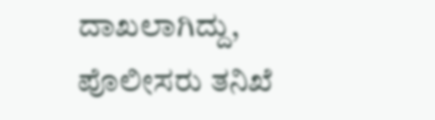ದಾಖಲಾಗಿದ್ದು, ಪೊಲೀಸರು ತನಿಖೆ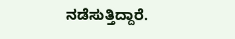ನಡೆಸುತ್ತಿದ್ದಾರೆ.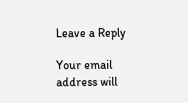Leave a Reply

Your email address will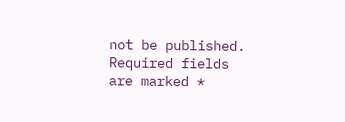not be published. Required fields are marked *